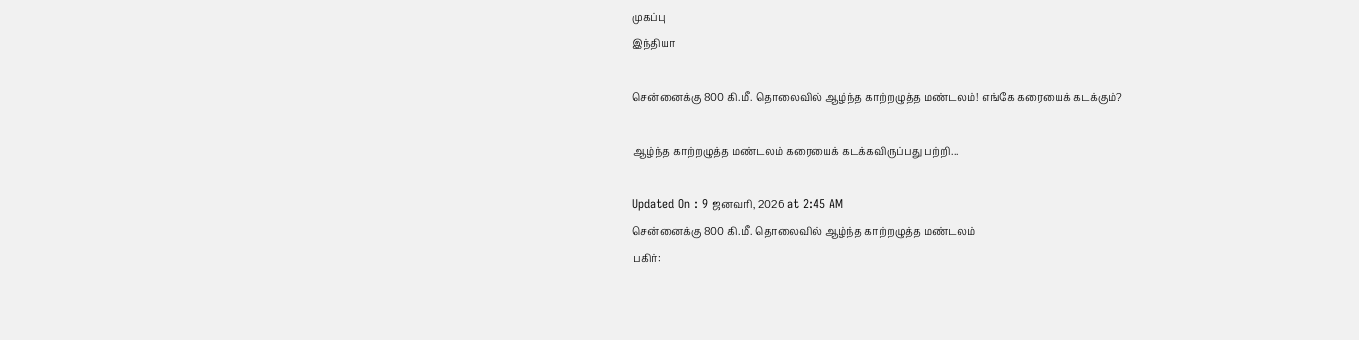முகப்பு
இந்தியா

சென்னைக்கு 800 கி.மீ. தொலைவில் ஆழ்ந்த காற்றழுத்த மண்டலம்! எங்கே கரையைக் கடக்கும்?

ஆழ்ந்த காற்றழுத்த மண்டலம் கரையைக் கடக்கவிருப்பது பற்றி...

Updated On : 9 ஜனவரி, 2026 at 2:45 AM
சென்னைக்கு 800 கி.மீ. தொலைவில் ஆழ்ந்த காற்றழுத்த மண்டலம்
பகிர்: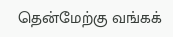தென்மேற்கு வங்கக்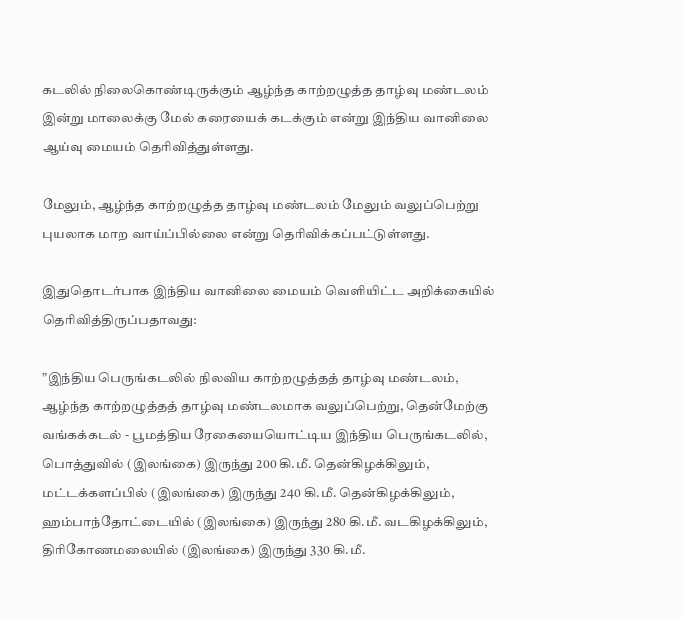கடலில் நிலைகொண்டிருக்கும் ஆழ்ந்த காற்றழுத்த தாழ்வு மண்டலம் இன்று மாலைக்கு மேல் கரையைக் கடக்கும் என்று இந்திய வானிலை ஆய்வு மையம் தெரிவித்துள்ளது.

மேலும், ஆழ்ந்த காற்றழுத்த தாழ்வு மண்டலம் மேலும் வலுப்பெற்று புயலாக மாற வாய்ப்பில்லை என்று தெரிவிக்கப்பட்டுள்ளது.

இதுதொடர்பாக இந்திய வானிலை மையம் வெளியிட்ட அறிக்கையில் தெரிவித்திருப்பதாவது:

”இந்திய பெருங்கடலில் நிலவிய காற்றழுத்தத் தாழ்வு மண்டலம், ஆழ்ந்த காற்றழுத்தத் தாழ்வு மண்டலமாக வலுப்பெற்று, தென்மேற்கு வங்கக்கடல் - பூமத்திய ரேகையையொட்டிய இந்திய பெருங்கடலில், பொத்துவில் (இலங்கை) இருந்து 200 கி.மீ. தென்கிழக்கிலும், மட்டக்களப்பில் (இலங்கை) இருந்து 240 கி.மீ. தென்கிழக்கிலும், ஹம்பாந்தோட்டையில் (இலங்கை) இருந்து 280 கி.மீ. வடகிழக்கிலும், திரிகோணமலையில் (இலங்கை) இருந்து 330 கி.மீ.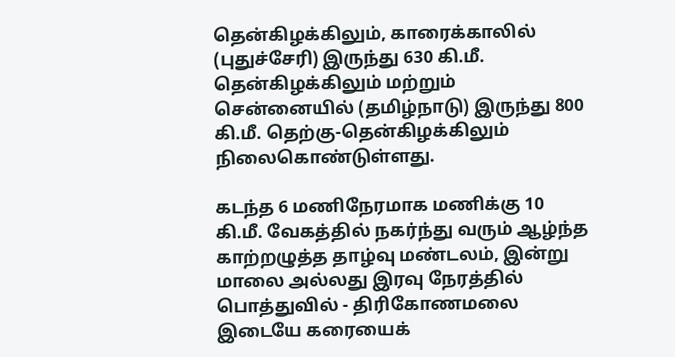தென்கிழக்கிலும், காரைக்காலில் (புதுச்சேரி) இருந்து 630 கி.மீ. தென்கிழக்கிலும் மற்றும் சென்னையில் (தமிழ்நாடு) இருந்து 800 கி.மீ. தெற்கு-தென்கிழக்கிலும் நிலைகொண்டுள்ளது.

கடந்த 6 மணிநேரமாக மணிக்கு 10 கி.மீ. வேகத்தில் நகர்ந்து வரும் ஆழ்ந்த காற்றழுத்த தாழ்வு மண்டலம், இன்று மாலை அல்லது இரவு நேரத்தில் பொத்துவில் - திரிகோணமலை இடையே கரையைக்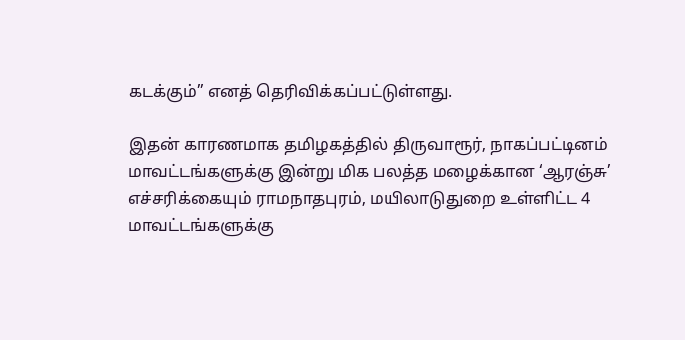கடக்கும்” எனத் தெரிவிக்கப்பட்டுள்ளது.

இதன் காரணமாக தமிழகத்தில் திருவாரூர், நாகப்பட்டினம் மாவட்டங்களுக்கு இன்று மிக பலத்த மழைக்கான ‘ஆரஞ்சு’ எச்சரிக்கையும் ராமநாதபுரம், மயிலாடுதுறை உள்ளிட்ட 4 மாவட்டங்களுக்கு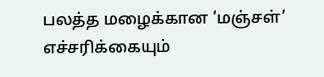பலத்த மழைக்கான ‘மஞ்சள்’ எச்சரிக்கையும்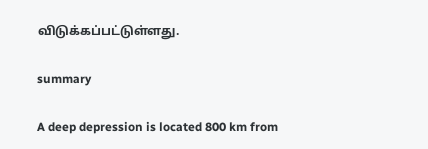விடுக்கப்பட்டுள்ளது.

summary

A deep depression is located 800 km from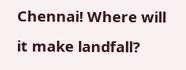Chennai! Where will it make landfall?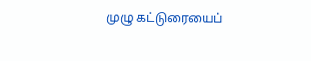முழு கட்டுரையைப்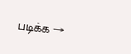படிக்க →